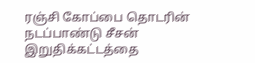ரஞ்சி கோப்பை தொடரின் நடப்பாண்டு சீசன் இறுதிக்கட்டத்தை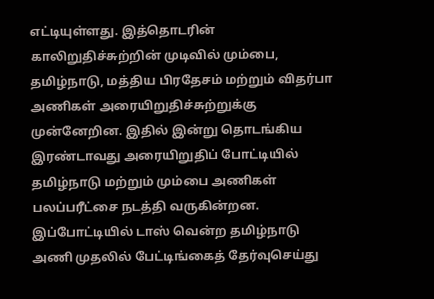எட்டியுள்ளது. இத்தொடரின் காலிறுதிச்சுற்றின் முடிவில் மும்பை, தமிழ்நாடு, மத்திய பிரதேசம் மற்றும் விதர்பா அணிகள் அரையிறுதிச்சுற்றுக்கு முன்னேறின. இதில் இன்று தொடங்கிய இரண்டாவது அரையிறுதிப் போட்டியில் தமிழ்நாடு மற்றும் மும்பை அணிகள் பலப்பரீட்சை நடத்தி வருகின்றன. இப்போட்டியில் டாஸ் வென்ற தமிழ்நாடு அணி முதலில் பேட்டிங்கைத் தேர்வுசெய்து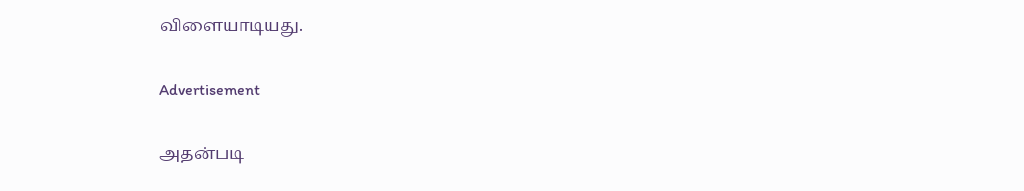விளையாடியது.

Advertisement

அதன்படி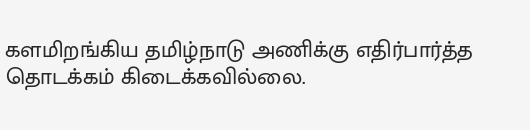களமிறங்கிய தமிழ்நாடு அணிக்கு எதிர்பார்த்த தொடக்கம் கிடைக்கவில்லை.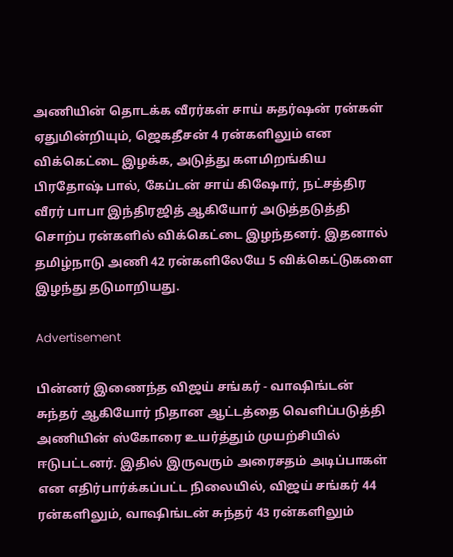அணியின் தொடக்க வீரர்கள் சாய் சுதர்ஷன் ரன்கள் ஏதுமின்றியும், ஜெகதீசன் 4 ரன்களிலும் என விக்கெட்டை இழக்க, அடுத்து களமிறங்கிய பிரதோஷ் பால், கேப்டன் சாய் கிஷோர், நட்சத்திர வீரர் பாபா இந்திரஜித் ஆகியோர் அடுத்தடுத்தி சொற்ப ரன்களில் விக்கெட்டை இழந்தனர். இதனால் தமிழ்நாடு அணி 42 ரன்களிலேயே 5 விக்கெட்டுகளை இழந்து தடுமாறியது.

Advertisement

பின்னர் இணைந்த விஜய் சங்கர் - வாஷிங்டன் சுந்தர் ஆகியோர் நிதான ஆட்டத்தை வெளிப்படுத்தி அணியின் ஸ்கோரை உயர்த்தும் முயற்சியில் ஈடுபட்டனர். இதில் இருவரும் அரைசதம் அடிப்பாகள் என எதிர்பார்க்கப்பட்ட நிலையில், விஜய் சங்கர் 44 ரன்களிலும், வாஷிங்டன் சுந்தர் 43 ரன்களிலும்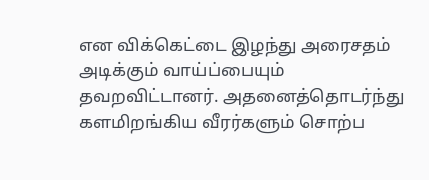என விக்கெட்டை இழந்து அரைசதம் அடிக்கும் வாய்ப்பையும் தவறவிட்டானர். அதனைத்தொடர்ந்து களமிறங்கிய வீரர்களும் சொற்ப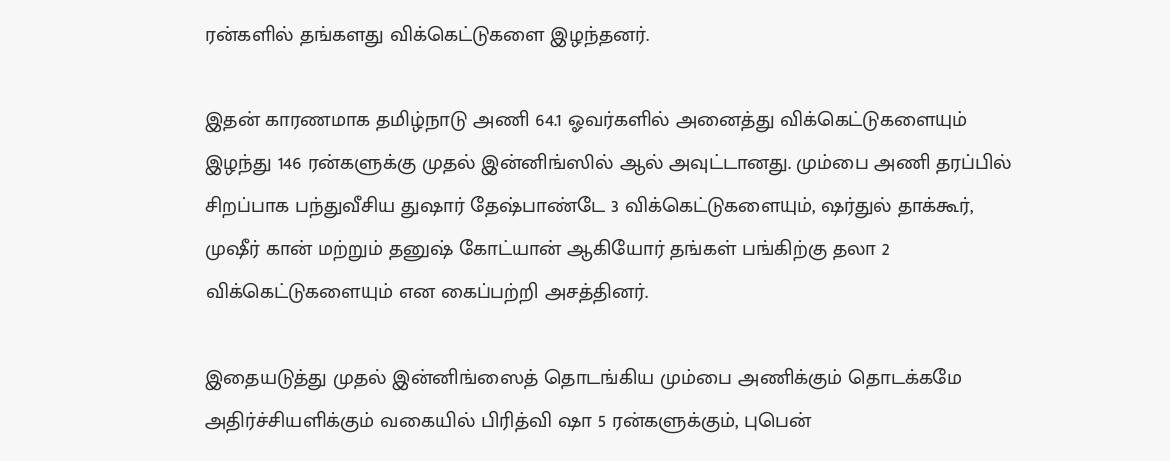ரன்களில் தங்களது விக்கெட்டுகளை இழந்தனர்.

இதன் காரணமாக தமிழ்நாடு அணி 64.1 ஓவர்களில் அனைத்து விக்கெட்டுகளையும் இழந்து 146 ரன்களுக்கு முதல் இன்னிங்ஸில் ஆல் அவுட்டானது. மும்பை அணி தரப்பில் சிறப்பாக பந்துவீசிய துஷார் தேஷ்பாண்டே 3 விக்கெட்டுகளையும், ஷர்துல் தாக்கூர், முஷீர் கான் மற்றும் தனுஷ் கோட்யான் ஆகியோர் தங்கள் பங்கிற்கு தலா 2 விக்கெட்டுகளையும் என கைப்பற்றி அசத்தினர்.

இதையடுத்து முதல் இன்னிங்ஸைத் தொடங்கிய மும்பை அணிக்கும் தொடக்கமே அதிர்ச்சியளிக்கும் வகையில் பிரித்வி ஷா 5 ரன்களுக்கும், புபென்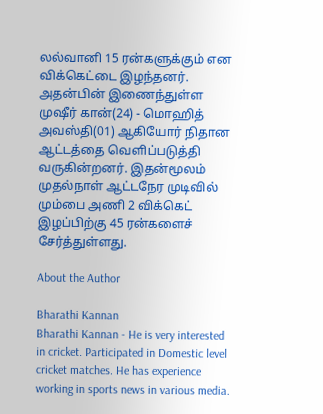லல்வானி 15 ரன்களுக்கும் என விக்கெட்டை இழந்தனர். அதன்பின் இணைந்துள்ள முஷீர் கான்(24) - மொஹித் அவஸ்தி(01) ஆகியோர் நிதான ஆட்டத்தை வெளிப்படுத்தி வருகின்றனர். இதன்மூலம் முதல்நாள் ஆட்டநேர முடிவில் மும்பை அணி 2 விக்கெட் இழப்பிற்கு 45 ரன்களைச் சேர்த்துள்ளது.

About the Author

Bharathi Kannan
Bharathi Kannan - He is very interested in cricket. Participated in Domestic level cricket matches. He has experience working in sports news in various media.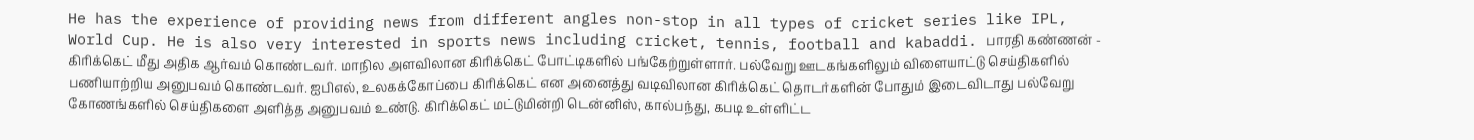He has the experience of providing news from different angles non-stop in all types of cricket series like IPL, World Cup. He is also very interested in sports news including cricket, tennis, football and kabaddi. பாரதி கண்ணன் - கிரிக்கெட் மீது அதிக ஆர்வம் கொண்டவர். மாநில அளவிலான கிரிக்கெட் போட்டிகளில் பங்கேற்றுள்ளார். பல்வேறு ஊடகங்களிலும் விளையாட்டு செய்திகளில் பணியாற்றிய அனுபவம் கொண்டவர். ஐபிஎல், உலகக்கோப்பை கிரிக்கெட் என அனைத்து வடிவிலான கிரிக்கெட் தொடர்களின் போதும் இடைவிடாது பல்வேறு கோணங்களில் செய்திகளை அளித்த அனுபவம் உண்டு. கிரிக்கெட் மட்டுமின்றி டென்னிஸ், கால்பந்து, கபடி உள்ளிட்ட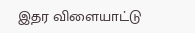இதர விளையாட்டு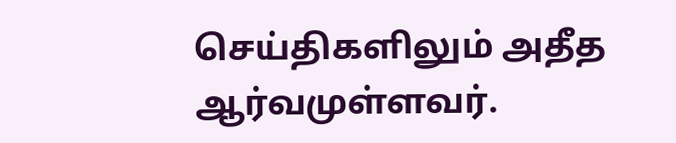செய்திகளிலும் அதீத ஆர்வமுள்ளவர்.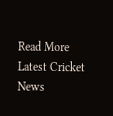Read More
Latest Cricket News